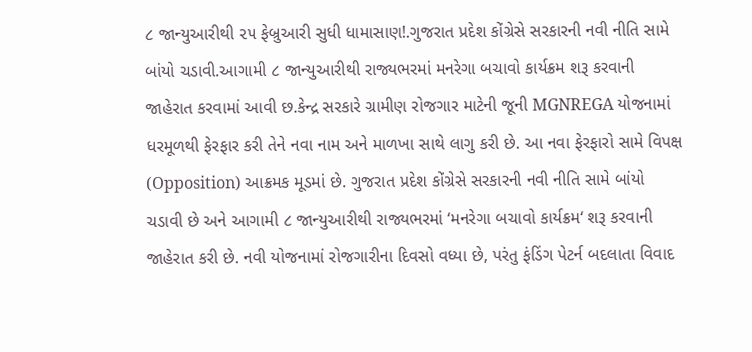૮ જાન્યુઆરીથી ૨૫ ફેબ્રુઆરી સુધી ધામાસાણ!.ગુજરાત પ્રદેશ કોંગ્રેસે સરકારની નવી નીતિ સામે બાંયો ચડાવી.આગામી ૮ જાન્યુઆરીથી રાજ્યભરમાં મનરેગા બચાવો કાર્યક્રમ શરૂ કરવાની જાહેરાત કરવામાં આવી છ.કેન્દ્ર સરકારે ગ્રામીણ રોજગાર માટેની જૂની MGNREGA યોજનામાં ધરમૂળથી ફેરફાર કરી તેને નવા નામ અને માળખા સાથે લાગુ કરી છે. આ નવા ફેરફારો સામે વિપક્ષ (Opposition) આક્રમક મૂડમાં છે. ગુજરાત પ્રદેશ કોંગ્રેસે સરકારની નવી નીતિ સામે બાંયો ચડાવી છે અને આગામી ૮ જાન્યુઆરીથી રાજ્યભરમાં ‘મનરેગા બચાવો કાર્યક્રમ‘ શરૂ કરવાની જાહેરાત કરી છે. નવી યોજનામાં રોજગારીના દિવસો વધ્યા છે, પરંતુ ફંડિંગ પેટર્ન બદલાતા વિવાદ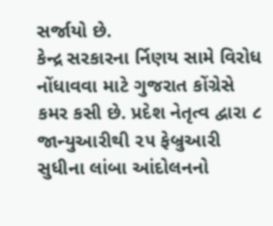સર્જાયો છે.
કેન્દ્ર સરકારના ર્નિણય સામે વિરોધ નોંધાવવા માટે ગુજરાત કોંગ્રેસે કમર કસી છે. પ્રદેશ નેતૃત્વ દ્વારા ૮ જાન્યુઆરીથી ૨૫ ફેબ્રુઆરી સુધીના લાંબા આંદોલનનો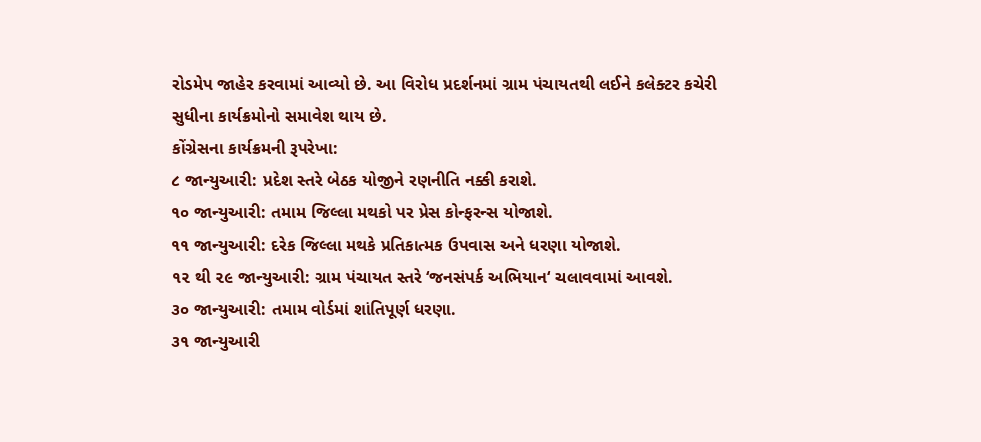રોડમેપ જાહેર કરવામાં આવ્યો છે. આ વિરોધ પ્રદર્શનમાં ગ્રામ પંચાયતથી લઈને કલેક્ટર કચેરી સુધીના કાર્યક્રમોનો સમાવેશ થાય છે.
કોંગ્રેસના કાર્યક્રમની રૂપરેખા:
૮ જાન્યુઆરી: પ્રદેશ સ્તરે બેઠક યોજીને રણનીતિ નક્કી કરાશે.
૧૦ જાન્યુઆરી: તમામ જિલ્લા મથકો પર પ્રેસ કોન્ફરન્સ યોજાશે.
૧૧ જાન્યુઆરી: દરેક જિલ્લા મથકે પ્રતિકાત્મક ઉપવાસ અને ધરણા યોજાશે.
૧૨ થી ૨૯ જાન્યુઆરી: ગ્રામ પંચાયત સ્તરે ‘જનસંપર્ક અભિયાન‘ ચલાવવામાં આવશે.
૩૦ જાન્યુઆરી: તમામ વોર્ડમાં શાંતિપૂર્ણ ધરણા.
૩૧ જાન્યુઆરી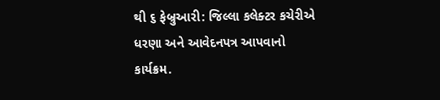થી ૬ ફેબ્રુઆરી: જિલ્લા કલેક્ટર કચેરીએ ધરણા અને આવેદનપત્ર આપવાનો કાર્યક્રમ.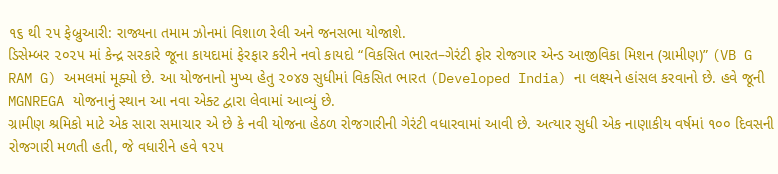૧૬ થી ૨૫ ફેબ્રુઆરી: રાજ્યના તમામ ઝોનમાં વિશાળ રેલી અને જનસભા યોજાશે.
ડિસેમ્બર ૨૦૨૫ માં કેન્દ્ર સરકારે જૂના કાયદામાં ફેરફાર કરીને નવો કાયદો “વિકસિત ભારત–ગેરંટી ફોર રોજગાર એન્ડ આજીવિકા મિશન (ગ્રામીણ)” (VB G RAM G) અમલમાં મૂક્યો છે. આ યોજનાનો મુખ્ય હેતુ ૨૦૪૭ સુધીમાં વિકસિત ભારત (Developed India) ના લક્ષ્યને હાંસલ કરવાનો છે. હવે જૂની MGNREGA યોજનાનું સ્થાન આ નવા એક્ટ દ્વારા લેવામાં આવ્યું છે.
ગ્રામીણ શ્રમિકો માટે એક સારા સમાચાર એ છે કે નવી યોજના હેઠળ રોજગારીની ગેરંટી વધારવામાં આવી છે. અત્યાર સુધી એક નાણાકીય વર્ષમાં ૧૦૦ દિવસની રોજગારી મળતી હતી, જે વધારીને હવે ૧૨૫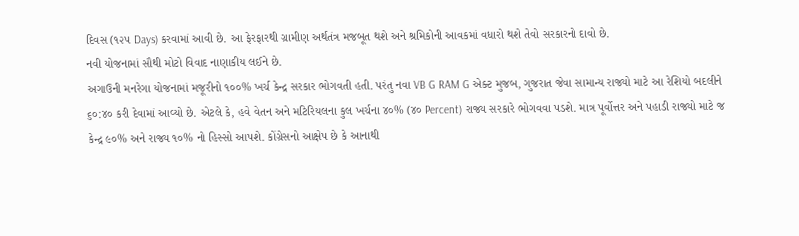દિવસ (૧૨૫ Days) કરવામાં આવી છે. આ ફેરફારથી ગ્રામીણ અર્થતંત્ર મજબૂત થશે અને શ્રમિકોની આવકમાં વધારો થશે તેવો સરકારનો દાવો છે.
નવી યોજનામાં સૌથી મોટો વિવાદ નાણાકીય લઈને છે.
અગાઉની મનરેગા યોજનામાં મજૂરીનો ૧૦૦% ખર્ચ કેન્દ્ર સરકાર ભોગવતી હતી. પરંતુ નવા VB G RAM G એક્ટ મુજબ, ગુજરાત જેવા સામાન્ય રાજ્યો માટે આ રેશિયો બદલીને ૬૦:૪૦ કરી દેવામાં આવ્યો છે. એટલે કે, હવે વેતન અને મટિરિયલના કુલ ખર્ચના ૪૦% (૪૦ Percent) રાજ્ય સરકારે ભોગવવા પડશે. માત્ર પૂર્વોત્તર અને પહાડી રાજ્યો માટે જ કેન્દ્ર ૯૦% અને રાજ્ય ૧૦% નો હિસ્સો આપશે. કોંગ્રેસનો આક્ષેપ છે કે આનાથી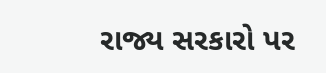રાજ્ય સરકારો પર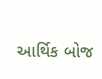આર્થિક બોજ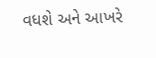વધશે અને આખરે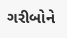ગરીબોને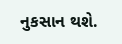નુકસાન થશે.